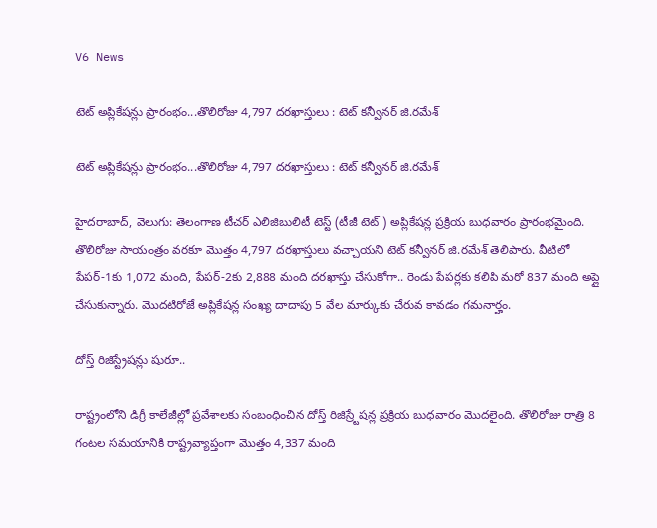V6 News

టెట్ అప్లికేషన్లు ప్రారంభం...తొలిరోజు 4,797 దరఖాస్తులు : టెట్ కన్వీనర్ జి.రమేశ్

టెట్ అప్లికేషన్లు ప్రారంభం...తొలిరోజు 4,797 దరఖాస్తులు : టెట్ కన్వీనర్ జి.రమేశ్

హైదరాబాద్, వెలుగు: తెలంగాణ టీచర్ ఎలిజిబులిటీ టెస్ట్ (టీజీ టెట్) అప్లికేషన్ల ప్రక్రియ బుధవారం ప్రారంభమైంది. తొలిరోజు సాయంత్రం వరకూ మొత్తం 4,797 దరఖాస్తులు వచ్చాయని టెట్ కన్వీనర్ జి.రమేశ్ తెలిపారు. వీటిలో పేపర్-1కు 1,072 మంది, పేపర్-2కు 2,888 మంది దరఖాస్తు చేసుకోగా.. రెండు పేపర్లకు కలిపి మరో 837 మంది అప్లై చేసుకున్నారు. మొదటిరోజే అప్లికేషన్ల సంఖ్య దాదాపు 5 వేల మార్కుకు చేరువ కావడం గమనార్హం.

దోస్త్ రిజిస్ట్రేషన్లు షురూ..

రాష్ట్రంలోని డిగ్రీ కాలేజీల్లో ప్రవేశాలకు సంబంధించిన దోస్త్ రిజిస్ర్టేషన్ల ప్రక్రియ బుధవారం మొదలైంది. తొలిరోజు రాత్రి 8 గంటల సమయానికి రాష్ట్రవ్యాప్తంగా మొత్తం 4,337 మంది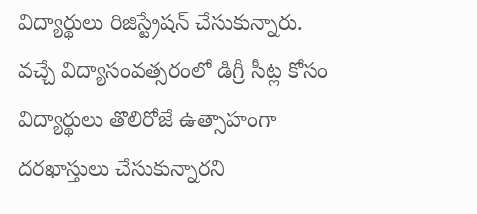విద్యార్థులు రిజిస్ట్రేషన్ చేసుకున్నారు. వచ్చే విద్యాసంవత్సరంలో డిగ్రీ సీట్ల కోసం విద్యార్థులు తొలిరోజే ఉత్సాహంగా దరఖాస్తులు చేసుకున్నారని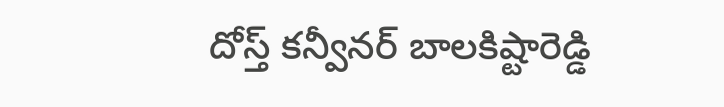దోస్త్ కన్వీనర్ బాలకిష్టారెడ్డి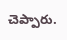చెప్పారు.